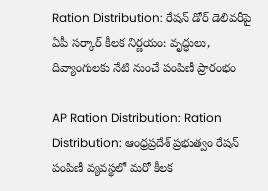Ration Distribution: రేషన్ డోర్ డెలివరీపై ఏపీ సర్కార్ కీలక నిర్ణయం: వృద్ధులు, దివ్యాంగులకు నేటి నుంచే పంపిణీ ప్రారంభం

AP Ration Distribution: Ration Distribution: ఆంధ్రప్రదేశ్ ప్రభుత్వం రేషన్ పంపిణీ వ్యవస్థలో మరో కీలక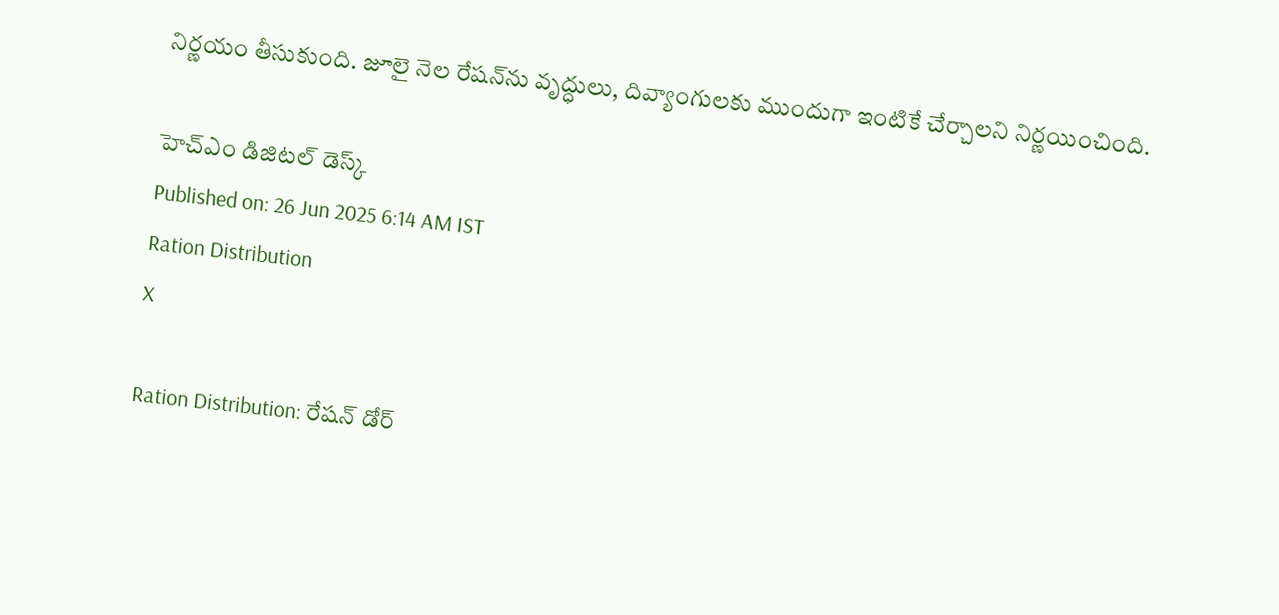నిర్ణయం తీసుకుంది. జూలై నెల రేషన్‌ను వృద్ధులు, దివ్యాంగులకు ముందుగా ఇంటికే చేర్చాలని నిర్ణయించింది.

హెచ్ఎం డిజిటల్ డెస్క్
Published on: 26 Jun 2025 6:14 AM IST
Ration Distribution
X

Ration Distribution: రేషన్ డోర్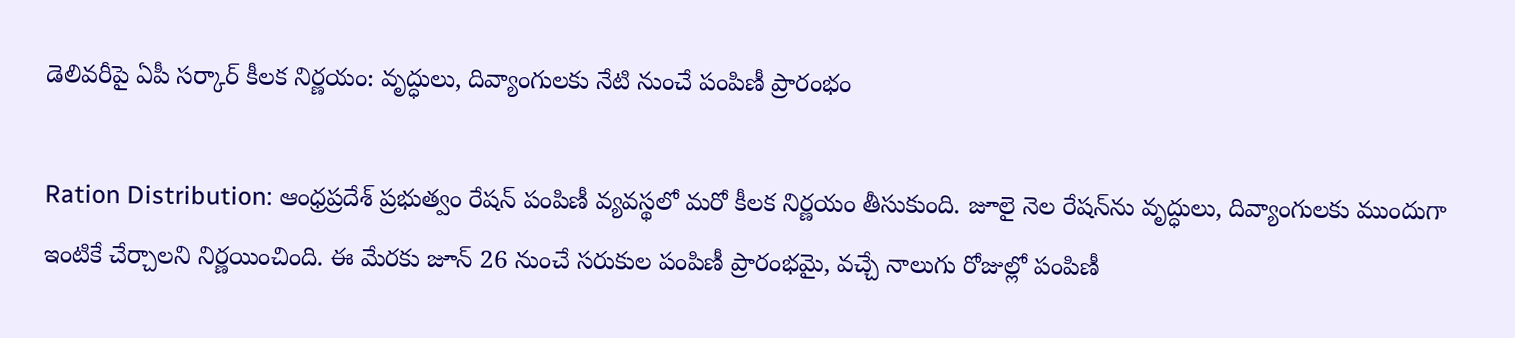డెలివరీపై ఏపీ సర్కార్ కీలక నిర్ణయం: వృద్ధులు, దివ్యాంగులకు నేటి నుంచే పంపిణీ ప్రారంభం

Ration Distribution: ఆంధ్రప్రదేశ్ ప్రభుత్వం రేషన్ పంపిణీ వ్యవస్థలో మరో కీలక నిర్ణయం తీసుకుంది. జూలై నెల రేషన్‌ను వృద్ధులు, దివ్యాంగులకు ముందుగా ఇంటికే చేర్చాలని నిర్ణయించింది. ఈ మేరకు జూన్ 26 నుంచే సరుకుల పంపిణీ ప్రారంభమై, వచ్చే నాలుగు రోజుల్లో పంపిణీ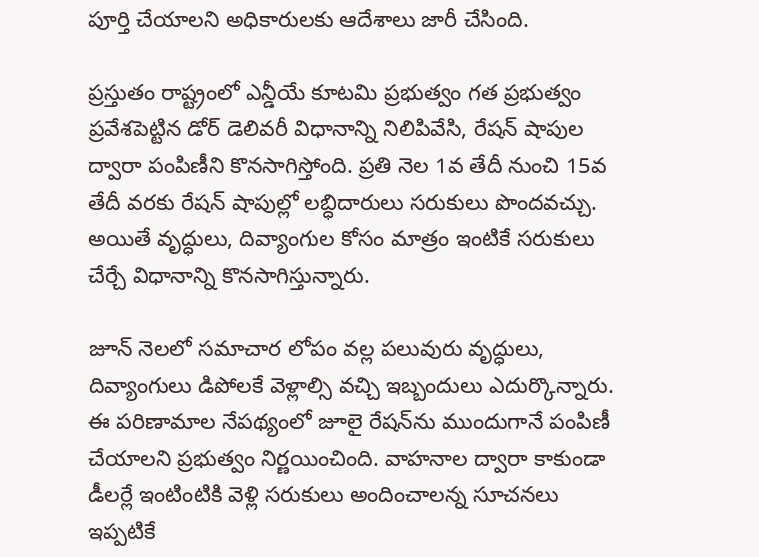పూర్తి చేయాలని అధికారులకు ఆదేశాలు జారీ చేసింది.

ప్రస్తుతం రాష్ట్రంలో ఎన్డీయే కూటమి ప్రభుత్వం గత ప్రభుత్వం ప్రవేశపెట్టిన డోర్ డెలివరీ విధానాన్ని నిలిపివేసి, రేషన్ షాపుల ద్వారా పంపిణీని కొనసాగిస్తోంది. ప్రతి నెల 1వ తేదీ నుంచి 15వ తేదీ వరకు రేషన్ షాపుల్లో లబ్ధిదారులు సరుకులు పొందవచ్చు. అయితే వృద్ధులు, దివ్యాంగుల కోసం మాత్రం ఇంటికే సరుకులు చేర్చే విధానాన్ని కొనసాగిస్తున్నారు.

జూన్ నెలలో సమాచార లోపం వల్ల పలువురు వృద్ధులు, దివ్యాంగులు డిపోలకే వెళ్లాల్సి వచ్చి ఇబ్బందులు ఎదుర్కొన్నారు. ఈ పరిణామాల నేపథ్యంలో జూలై రేషన్‌ను ముందుగానే పంపిణీ చేయాలని ప్రభుత్వం నిర్ణయించింది. వాహనాల ద్వారా కాకుండా డీలర్లే ఇంటింటికి వెళ్లి సరుకులు అందించాలన్న సూచనలు ఇప్పటికే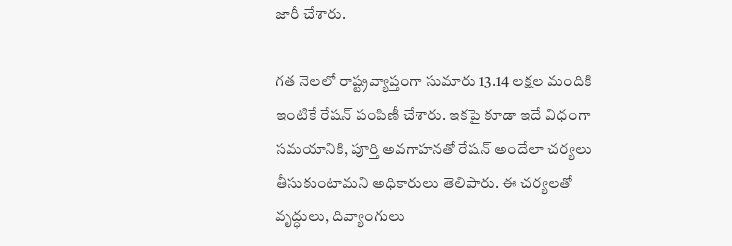జారీ చేశారు.

గత నెలలో రాష్ట్రవ్యాప్తంగా సుమారు 13.14 లక్షల మందికి ఇంటికే రేషన్ పంపిణీ చేశారు. ఇకపై కూడా ఇదే విధంగా సమయానికి, పూర్తి అవగాహనతో రేషన్ అందేలా చర్యలు తీసుకుంటామని అధికారులు తెలిపారు. ఈ చర్యలతో వృద్ధులు, దివ్యాంగులు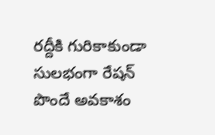రద్దీకి గురికాకుండా సులభంగా రేషన్ పొందే అవకాశం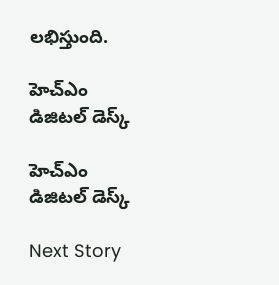లభిస్తుంది.

హెచ్ఎం డిజిటల్ డెస్క్

హెచ్ఎం డిజిటల్ డెస్క్

Next Story